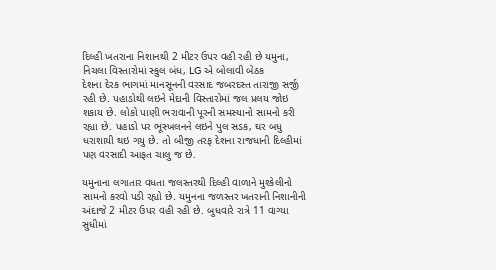દિલ્હી ખતરાના નિશાનથી 2 મીટર ઉપર વહી રહી છે યમુના, નિચલા વિસ્તારોમાં સ્કુલ બંધ, LG એ બોલાવી બેઠક
દેશના દેરક ભાગમાં માનસૂનની વરસાદ જબરદસ્ત તારાજી સર્જી રહી છે. પહાડોથી લઇને મેદાની વિસ્તારોમાં જલ પ્રલય જોઇ શકાય છે. લોકો પાણી ભરાવાની પૂરની સમસ્યાનો સામનો કરી રહ્યા છે. પહાડો પર ભૂસ્ખલનને લઇને પુલ સડક, ઘર બધુ ધરાશાયી થઇ ગયુ છે. તો બીજી તરફ દેશના રાજધાની દિલ્હીમાં પણ વરસાદી આફત ચાલુ જ છે.

યમુનાના લગાતાર વધતા જલસ્તરથી દિલ્હી વાળાને મુશ્કેલીનો સામનો કરવો પડી રહ્યો છે. યમુનના જળસ્તર ખતરાની નિશાનીની અંદાજે 2 મીટર ઉપર વહી રહી છે. બુધવારે રાત્રે 11 વાગ્યા સુધીમાં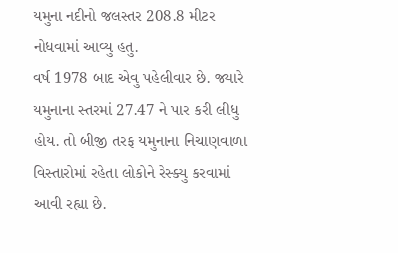યમુના નદીનો જલસ્તર 208.8 મીટર નોધવામાં આવ્યુ હતુ.
વર્ષ 1978 બાદ એવુ પહેલીવાર છે. જ્યારે યમુનાના સ્તરમાં 27.47 ને પાર કરી લીધુ હોય. તો બીજી તરફ યમુનાના નિચાણવાળા વિસ્તારોમાં રહેતા લોકોને રેસ્ક્યુ કરવામાં આવી રહ્યા છે.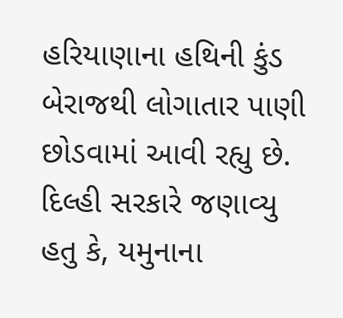હરિયાણાના હથિની કુંડ બેરાજથી લોગાતાર પાણી છોડવામાં આવી રહ્યુ છે.
દિલ્હી સરકારે જણાવ્યુ હતુ કે, યમુનાના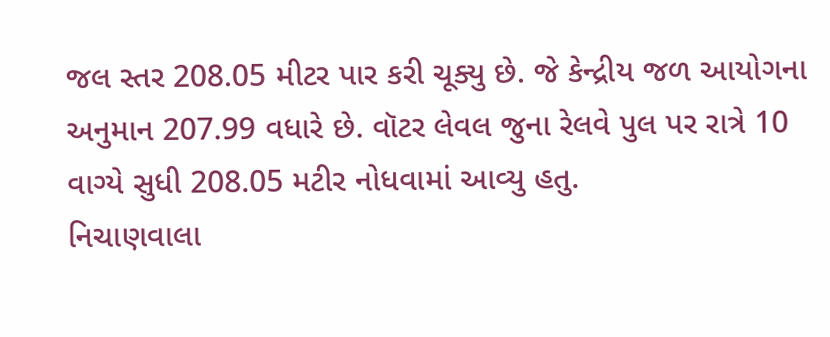જલ સ્તર 208.05 મીટર પાર કરી ચૂક્યુ છે. જે કેન્દ્રીય જળ આયોગના અનુમાન 207.99 વધારે છે. વૉટર લેવલ જુના રેલવે પુલ પર રાત્રે 10 વાગ્યે સુધી 208.05 મટીર નોધવામાં આવ્યુ હતુ.
નિચાણવાલા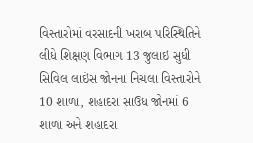વિસ્તારોમાં વરસાદની ખરાબ પરિસ્થિતિને લીધે શિક્ષણ વિભાગ 13 જુલાઇ સુધી સિવિલ લાઇંસ જોનના નિચલા વિસ્તારોને 10 શાળા, શહાદરા સાઉધ જોનમાં 6 શાળા અને શહાદરા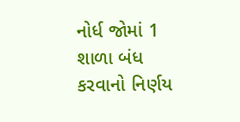નોર્ધ જોમાં 1 શાળા બંધ કરવાનો નિર્ણય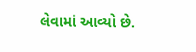લેવામાં આવ્યો છે.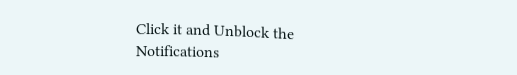Click it and Unblock the Notifications